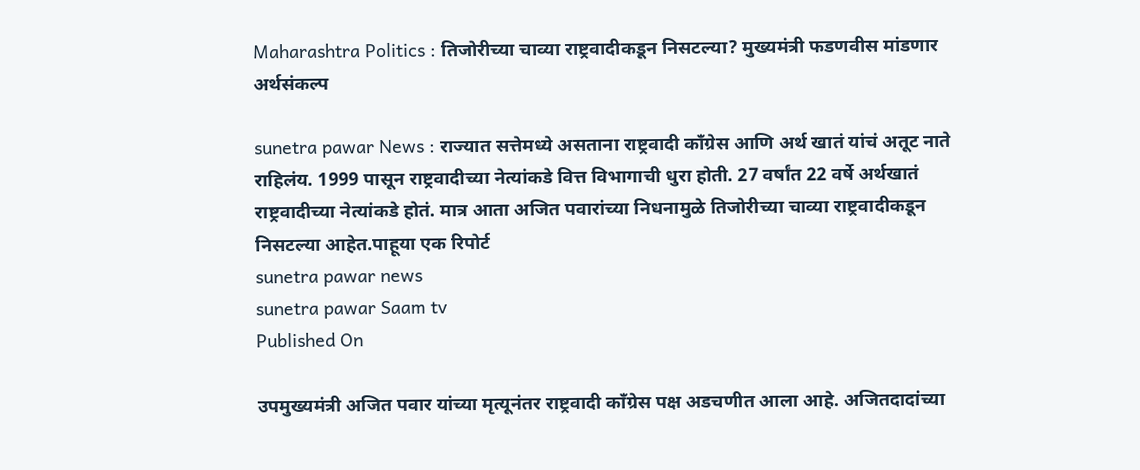Maharashtra Politics : तिजोरीच्या चाव्या राष्ट्रवादीकडून निसटल्या? मुख्यमंत्री फडणवीस मांडणार अर्थसंकल्प

sunetra pawar News : राज्यात सत्तेमध्ये असताना राष्ट्रवादी काँग्रेस आणि अर्थ खातं यांचं अतूट नाते राहिलंय. 1999 पासून राष्ट्रवादीच्या नेत्यांकडे वित्त विभागाची धुरा होती. 27 वर्षांत 22 वर्षे अर्थखातं राष्ट्रवादीच्या नेत्यांकडे होतं. मात्र आता अजित पवारांच्या निधनामुळे तिजोरीच्या चाव्या राष्ट्रवादीकडून निसटल्या आहेत.पाहूया एक रिपोर्ट
sunetra pawar news
sunetra pawar Saam tv
Published On

उपमुख्यमंत्री अजित पवार यांच्या मृत्यूनंतर राष्ट्रवादी काँग्रेस पक्ष अडचणीत आला आहे. अजितदादांच्या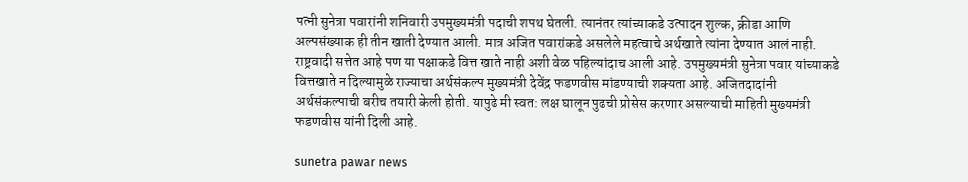पत्नी सुनेत्रा पवारांनी शनिवारी उपमुख्यमंत्री पदाची शपथ घेतली. त्यानंतर त्यांच्याकडे उत्पादन शुल्क, क्रीडा आणि अल्पसंख्याक ही तीन खाती देण्यात आली. मात्र अजित पवारांकडे असलेले महत्वाचे अर्थखाते त्यांना देण्यात आलं नाही. राष्ट्रवादी सत्तेत आहे पण या पक्षाकडे वित्त खाते नाही अशी वेळ पहिल्यांदाच आली आहे. उपमुख्यमंत्री सुनेत्रा पवार यांच्याकडे वित्तखाते न दिल्यामुळे राज्याचा अर्थसंकल्प मुख्यमंत्री देवेंद्र फडणवीस मांडण्याची शक्यता आहे. अजितदादांनी अर्थसंकल्पाची बरीच तयारी केली होती. यापुढे मी स्वत: लक्ष घालून पुढची प्रोसेस करणार असल्याची माहिती मुख्यमंत्री फडणवीस यांनी दिली आहे.

sunetra pawar news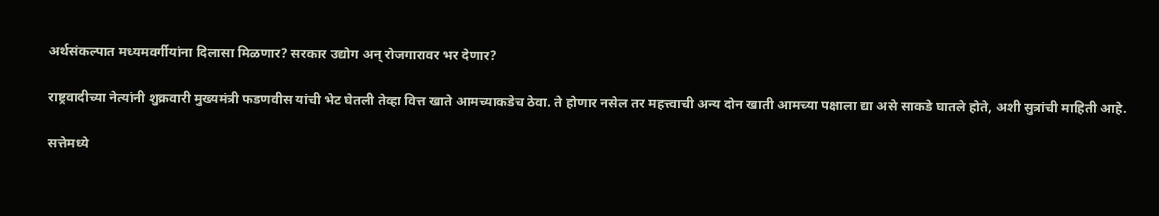अर्थसंकल्पात मध्यमवर्गीयांना दिलासा मिळणार? सरकार उद्योग अन् रोजगारावर भर देणार?

राष्ट्रवादीच्या नेत्यांनी शुक्रवारी मुख्यमंत्री फडणवीस यांची भेट घेतली तेव्हा वित्त खाते आमच्याकडेच ठेवा. ते होणार नसेल तर महत्त्वाची अन्य दोन खाती आमच्या पक्षाला द्या असे साकडे घातले होते, अशी सुत्रांची माहिती आहे.

सत्तेमध्ये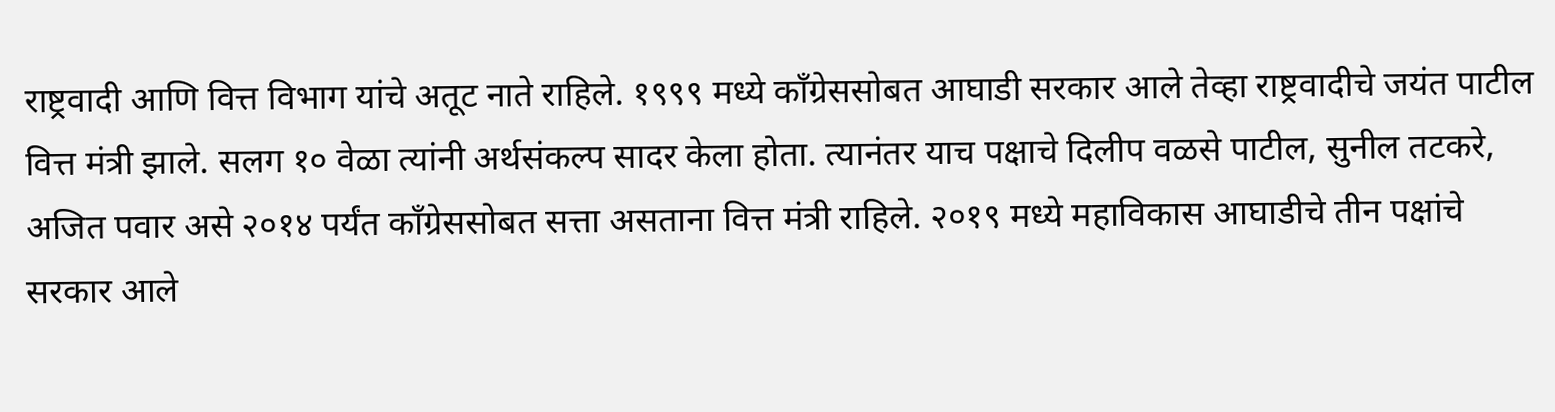राष्ट्रवादी आणि वित्त विभाग यांचे अतूट नाते राहिले. १९९९ मध्ये काँग्रेससोबत आघाडी सरकार आले तेव्हा राष्ट्रवादीचे जयंत पाटील वित्त मंत्री झाले. सलग १० वेळा त्यांनी अर्थसंकल्प सादर केला होता. त्यानंतर याच पक्षाचे दिलीप वळसे पाटील, सुनील तटकरे, अजित पवार असे २०१४ पर्यंत काँग्रेससोबत सत्ता असताना वित्त मंत्री राहिले. २०१९ मध्ये महाविकास आघाडीचे तीन पक्षांचे सरकार आले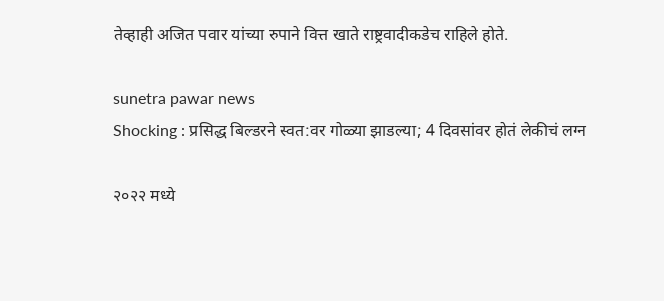तेव्हाही अजित पवार यांच्या रुपाने वित्त खाते राष्ट्रवादीकडेच राहिले होते.

sunetra pawar news
Shocking : प्रसिद्ध बिल्डरने स्वत:वर गोळ्या झाडल्या; 4 दिवसांवर होतं लेकीचं लग्न

२०२२ मध्ये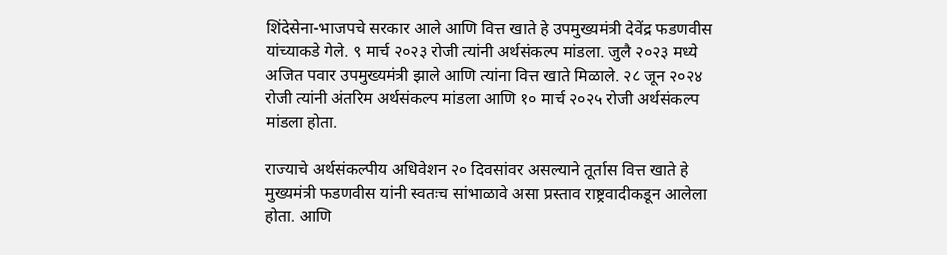शिंदेसेना-भाजपचे सरकार आले आणि वित्त खाते हे उपमुख्यमंत्री देवेंद्र फडणवीस यांच्याकडे गेले. ९ मार्च २०२३ रोजी त्यांनी अर्थसंकल्प मांडला. जुलै २०२३ मध्ये अजित पवार उपमुख्यमंत्री झाले आणि त्यांना वित्त खाते मिळाले. २८ जून २०२४ रोजी त्यांनी अंतरिम अर्थसंकल्प मांडला आणि १० मार्च २०२५ रोजी अर्थसंकल्प मांडला होता.

राज्याचे अर्थसंकल्पीय अधिवेशन २० दिवसांवर असल्याने तूर्तास वित्त खाते हे मुख्यमंत्री फडणवीस यांनी स्वतःच सांभाळावे असा प्रस्ताव राष्ट्रवादीकडून आलेला होता. आणि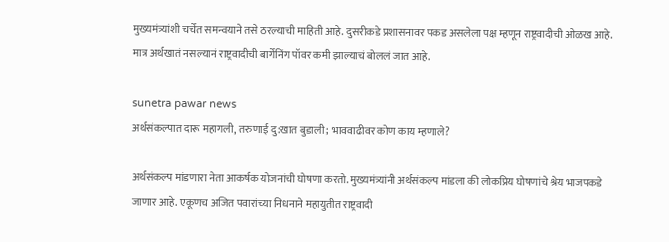मुख्यमंत्र्यांशी चर्चेत समन्वयाने तसे ठरल्याची माहिती आहे. दुसरीकडे प्रशासनावर पकड असलेला पक्ष म्हणून राष्ट्रवादीची ओळख आहे. मात्र अर्थखातं नसल्यानं राष्ट्रवादीची बार्गेनिंग पॉवर कमी झाल्याचं बोललं जात आहे.

sunetra pawar news
अर्थसंकल्पात दारू महागली, तरुणाई दु:खात बुडाली; भाववाढीवर कोण काय म्हणाले?

अर्थसंकल्प मांडणारा नेता आकर्षक योजनांची घोषणा करतो. मुख्यमंत्र्यांनी अर्थसंकल्प मांडला की लोकप्रिय घोषणांचे श्रेय भाजपकडे जाणार आहे. एकूणच अजित पवारांच्या निधनाने महायुतीत राष्ट्रवादी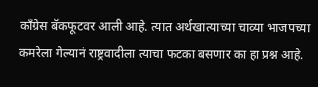काँग्रेस बॅकफूटवर आली आहे. त्यात अर्थखात्याच्या चाव्या भाजपच्या कमरेला गेल्यानं राष्ट्रवादीला त्याचा फटका बसणार का हा प्रश्न आहे.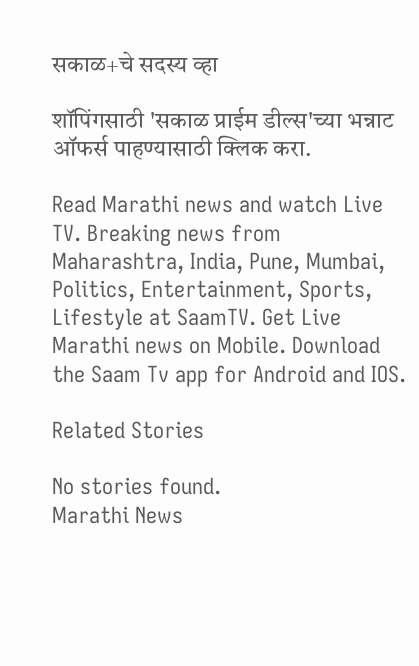सकाळ+चे सदस्य व्हा

शॉपिंगसाठी 'सकाळ प्राईम डील्स'च्या भन्नाट ऑफर्स पाहण्यासाठी क्लिक करा.

Read Marathi news and watch Live TV. Breaking news from Maharashtra, India, Pune, Mumbai, Politics, Entertainment, Sports, Lifestyle at SaamTV. Get Live Marathi news on Mobile. Download the Saam Tv app for Android and IOS.

Related Stories

No stories found.
Marathi News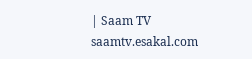| Saam TV
saamtv.esakal.com